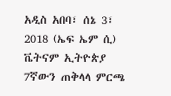አዲስ አበባ፣ ሰኔ 3፣ 2018 (ኤፍ ኤም ሲ) ቬትናም ኢትዮጵያ 7ኛውን ጠቅላላ ምርጫ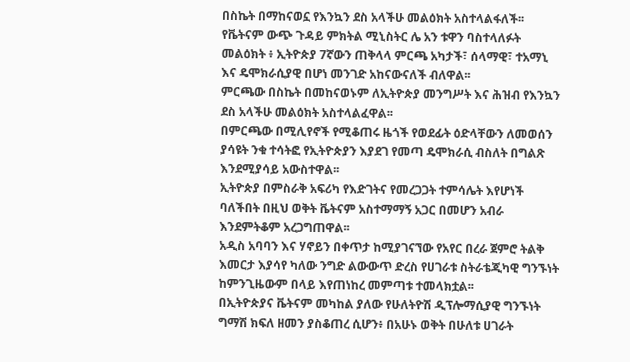በስኬት በማከናወኗ የእንኳን ደስ አላችሁ መልዕክት አስተላልፋለች፡፡
የቬትናም ውጭ ጉዳይ ምክትል ሚኒስትር ሌ አን ቱዋን ባስተላለፉት መልዕክት ፥ ኢትዮጵያ 7ኛውን ጠቅላላ ምርጫ አካታች፣ ሰላማዊ፣ ተአማኒ እና ዴሞክራሲያዊ በሆነ መንገድ አከናውናለች ብለዋል፡፡
ምርጫው በስኬት በመከናወኑም ለኢትዮጵያ መንግሥት እና ሕዝብ የእንኳን ደስ አላችሁ መልዕክት አስተላልፈዋል፡፡
በምርጫው በሚሊየኖች የሚቆጠሩ ዜጎች የወደፊት ዕድላቸውን ለመወሰን ያሳዩት ንቁ ተሳትፎ የኢትዮጵያን እያደገ የመጣ ዴሞክራሲ ብስለት በግልጽ እንደሚያሳይ አውስተዋል፡፡
ኢትዮጵያ በምስራቅ አፍሪካ የእድገትና የመረጋጋት ተምሳሌት እየሆነች ባለችበት በዚህ ወቅት ቬትናም አስተማማኝ አጋር በመሆን አብራ እንደምትቆም አረጋግጠዋል፡፡
አዲስ አባባን እና ሃኖይን በቀጥታ ከሚያገናኘው የአየር በረራ ጀምሮ ትልቅ እመርታ እያሳየ ካለው ንግድ ልውውጥ ድረስ የሀገራቱ ስትራቴጂካዊ ግንኙነት ከምንጊዜውም በላይ እየጠነከረ መምጣቱ ተመላክቷል፡፡
በኢትዮጵያና ቬትናም መካከል ያለው የሁለትዮሽ ዲፕሎማሲያዊ ግንኙነት ግማሽ ክፍለ ዘመን ያስቆጠረ ሲሆን፥ በአሁኑ ወቅት በሁለቱ ሀገራት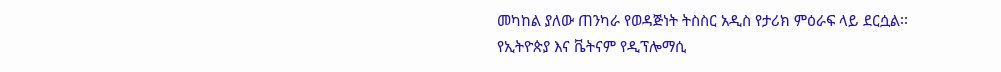መካከል ያለው ጠንካራ የወዳጅነት ትስስር አዲስ የታሪክ ምዕራፍ ላይ ደርሷል፡፡
የኢትዮጵያ እና ቬትናም የዲፕሎማሲ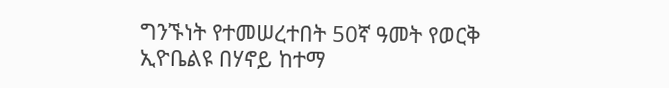ግንኙነት የተመሠረተበት 50ኛ ዓመት የወርቅ ኢዮቤልዩ በሃኖይ ከተማ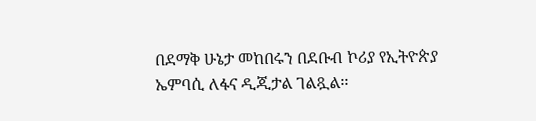በደማቅ ሁኔታ መከበሩን በደቡብ ኮሪያ የኢትዮጵያ ኤምባሲ ለፋና ዲጂታል ገልጿል፡፡